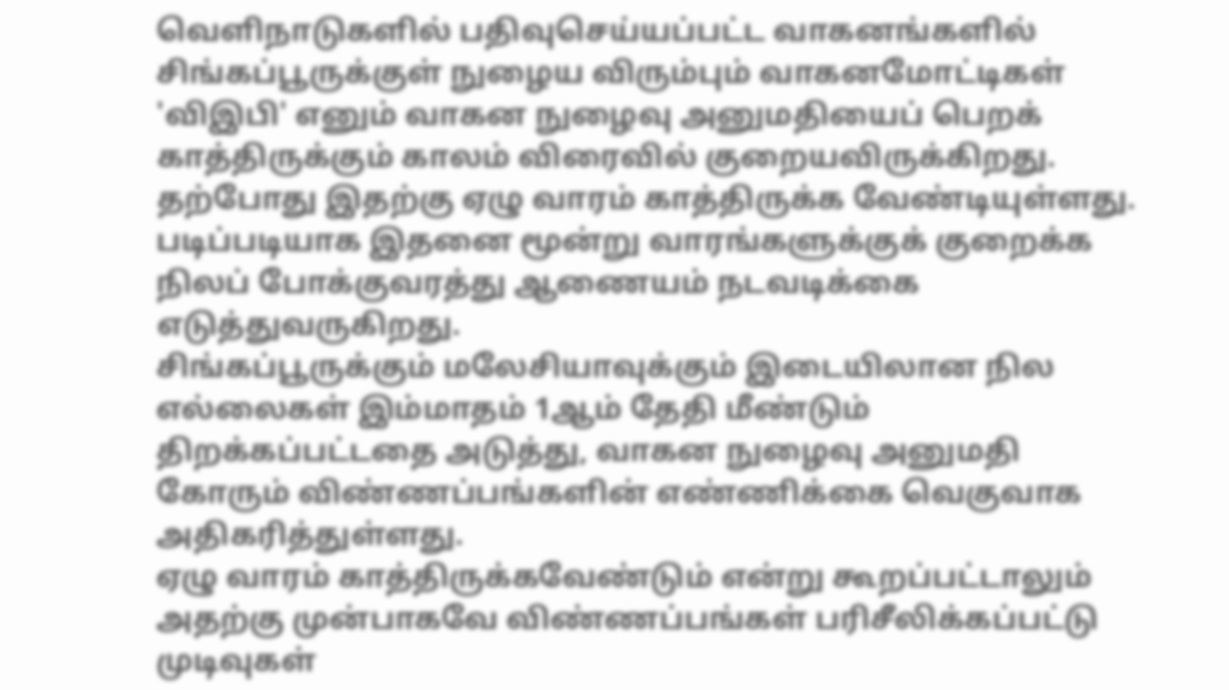வெளிநாடுகளில் பதிவுசெய்யப்பட்ட வாகனங்களில் சிங்கப்பூருக்குள் நுழைய விரும்பும் வாகனமோட்டிகள் 'விஇபி' எனும் வாகன நுழைவு அனுமதியைப் பெறக் காத்திருக்கும் காலம் விரைவில் குறையவிருக்கிறது.
தற்போது இதற்கு ஏழு வாரம் காத்திருக்க வேண்டியுள்ளது. படிப்படியாக இதனை மூன்று வாரங்களுக்குக் குறைக்க நிலப் போக்குவரத்து ஆணையம் நடவடிக்கை எடுத்துவருகிறது.
சிங்கப்பூருக்கும் மலேசியாவுக்கும் இடையிலான நில எல்லைகள் இம்மாதம் 1ஆம் தேதி மீண்டும் திறக்கப்பட்டதை அடுத்து, வாகன நுழைவு அனுமதி கோரும் விண்ணப்பங்களின் எண்ணிக்கை வெகுவாக அதிகரித்துள்ளது.
ஏழு வாரம் காத்திருக்கவேண்டும் என்று கூறப்பட்டாலும் அதற்கு முன்பாகவே விண்ணப்பங்கள் பரிசீலிக்கப்பட்டு முடிவுகள்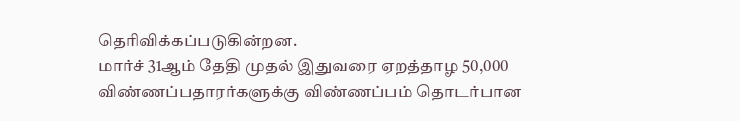தெரிவிக்கப்படுகின்றன.
மார்ச் 31ஆம் தேதி முதல் இதுவரை ஏறத்தாழ 50,000 விண்ணப்பதாரர்களுக்கு விண்ணப்பம் தொடர்பான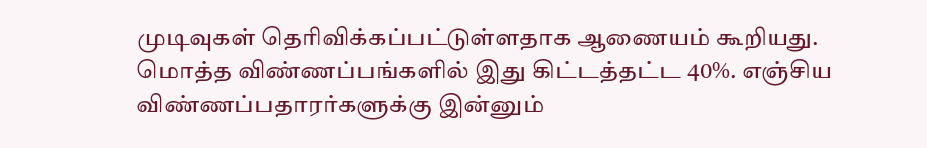முடிவுகள் தெரிவிக்கப்பட்டுள்ளதாக ஆணையம் கூறியது. மொத்த விண்ணப்பங்களில் இது கிட்டத்தட்ட 40%. எஞ்சிய விண்ணப்பதாரர்களுக்கு இன்னும்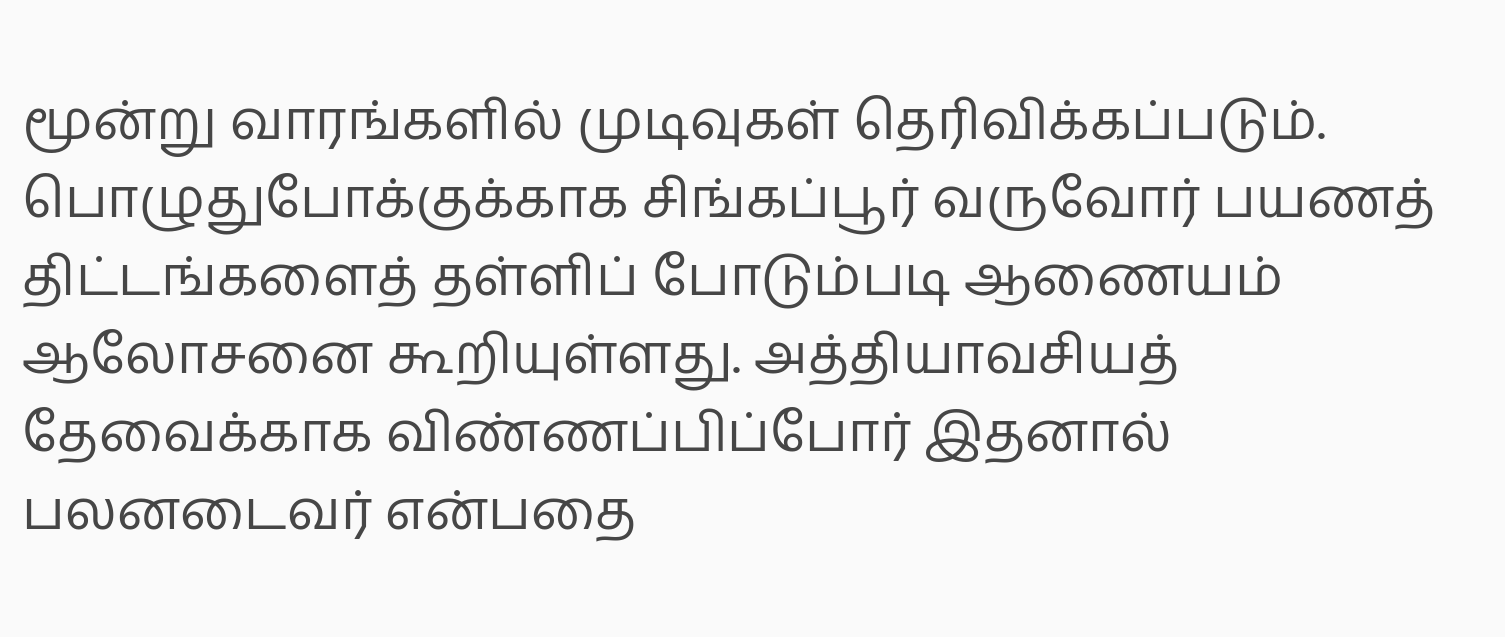மூன்று வாரங்களில் முடிவுகள் தெரிவிக்கப்படும்.
பொழுதுபோக்குக்காக சிங்கப்பூர் வருவோர் பயணத் திட்டங்களைத் தள்ளிப் போடும்படி ஆணையம் ஆலோசனை கூறியுள்ளது. அத்தியாவசியத் தேவைக்காக விண்ணப்பிப்போர் இதனால் பலனடைவர் என்பதை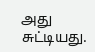அது சுட்டியது.